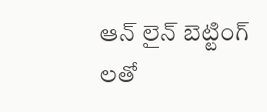ఆన్ లైన్ బెట్టింగ్ లతో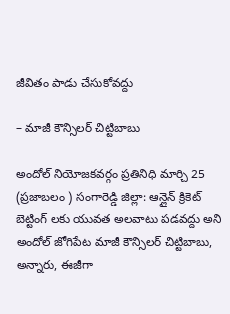జీవితం పాడు చేసుకోవద్దు

– మాజీ కౌన్సిలర్ చిట్టిబాబు

అందోల్ నియోజకవర్గం ప్రతినిధి మార్చి 25 (ప్రజాబలం ) సంగారెడ్డి జిల్లా: ఆన్లైన్ క్రికెట్ బెట్టింగ్ లకు యువత అలవాటు పడవద్దు అని అందోల్ జోగిపేట మాజీ కౌన్సిలర్ చిట్టిబాబు, అన్నారు, ఈజీగా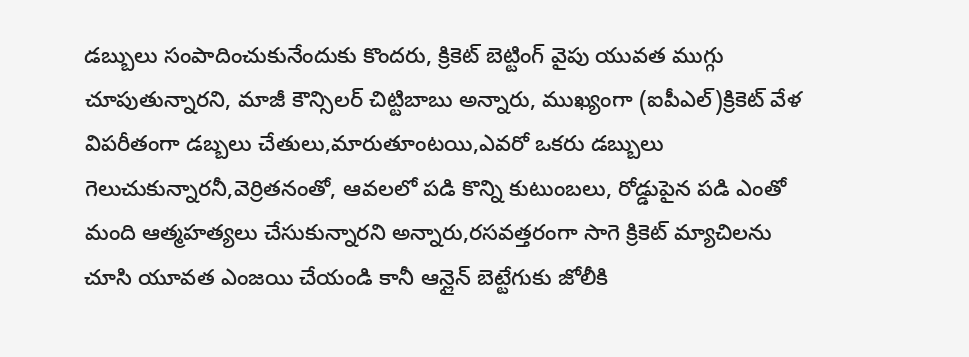డబ్బులు సంపాదించుకునేందుకు కొందరు, క్రికెట్ బెట్టింగ్ వైపు యువత ముగ్గు చూపుతున్నారని, మాజీ కౌన్సిలర్ చిట్టిబాబు అన్నారు, ముఖ్యంగా (ఐపీఎల్)క్రికెట్ వేళ విపరీతంగా డబ్బలు చేతులు,మారుతూంటయి,ఎవరో ఒకరు డబ్బులు గెలుచుకున్నారనీ,వెర్రితనంతో, ఆవలలో పడి కొన్ని కుటుంబలు, రోడ్డుపైన పడి ఎంతో మంది ఆత్మహత్యలు చేసుకున్నారని అన్నారు,రసవత్తరంగా సాగె క్రికెట్ మ్యాచిలను చూసి యూవత ఎంజయి చేయండి కానీ ఆన్లైన్ బెట్టేగుకు జోలీకి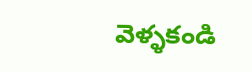వెళ్ళకండి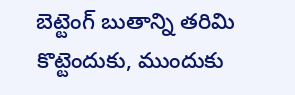బెట్టెంగ్ బుతాన్ని తరిమి కొట్టెందుకు, ముందుకు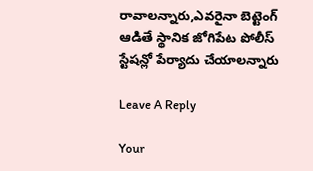రావాలన్నారు,ఎవరైనా బెట్టెంగ్ ఆడితే స్థానిక జోగిపేట పోలీస్ స్టేషన్లో పేర్యాదు చేయాలన్నారు

Leave A Reply

Your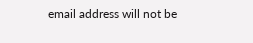email address will not be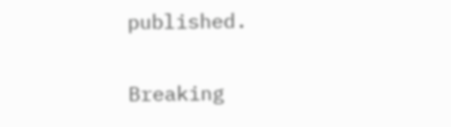published.

Breaking